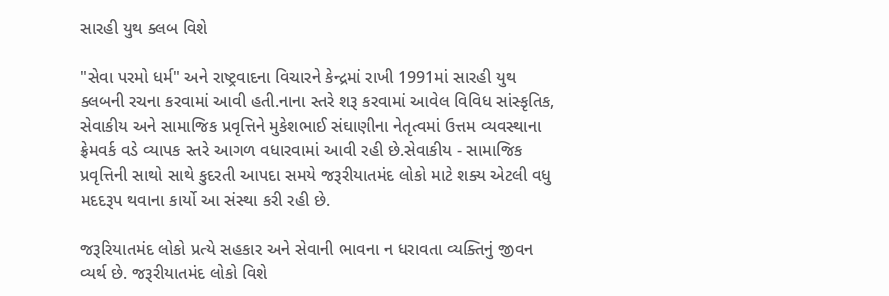સારહી યુથ ક્લબ વિશે

"સેવા પરમો ધર્મ" અને રાષ્ટ્રવાદના વિચારને કેન્દ્રમાં રાખી 1991માં સારહી યુથ ક્લબની રચના કરવામાં આવી હતી.નાના સ્તરે શરૂ કરવામાં આવેલ વિવિધ સાંસ્કૃતિક, સેવાકીય અને સામાજિક પ્રવૃત્તિને મુકેશભાઈ સંઘાણીના નેતૃત્વમાં ઉત્તમ વ્યવસ્થાના ફ્રેમવર્ક વડે વ્યાપક સ્તરે આગળ વધારવામાં આવી રહી છે.સેવાકીય - સામાજિક પ્રવૃત્તિની સાથો સાથે કુદરતી આપદા સમયે જરૂરીયાતમંદ લોકો માટે શક્ય એટલી વધુ મદદરૂપ થવાના કાર્યો આ સંસ્થા કરી રહી છે.

જરૂરિયાતમંદ લોકો પ્રત્યે સહકાર અને સેવાની ભાવના ન ધરાવતા વ્યક્તિનું જીવન વ્યર્થ છે. જરૂરીયાતમંદ લોકો વિશે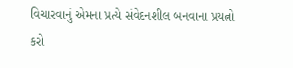વિચારવાનું એમના પ્રત્યે સંવેદનશીલ બનવાના પ્રયત્નો કરો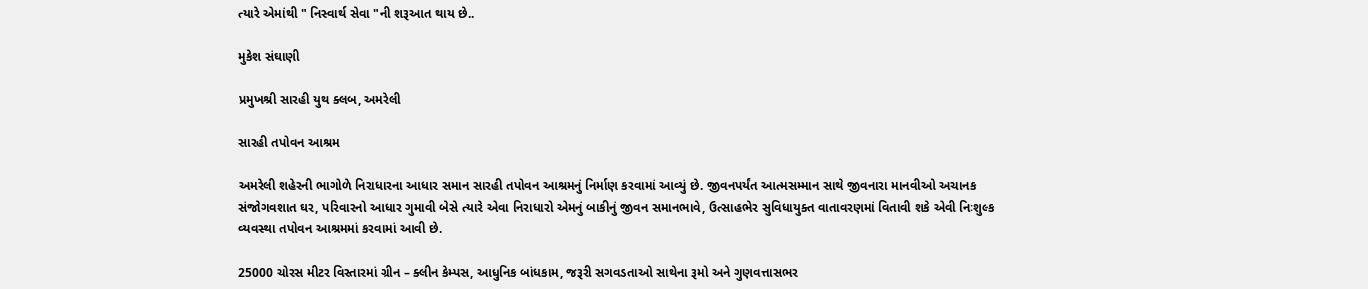ત્યારે એમાંથી " નિસ્વાર્થ સેવા "ની શરૂઆત થાય છે..

મુકેશ સંઘાણી

પ્રમુખશ્રી સારહી યુથ ક્લબ, અમરેલી

સારહી તપોવન આશ્રમ

અમરેલી શહેરની ભાગોળે નિરાધારના આધાર સમાન સારહી તપોવન આશ્રમનું નિર્માણ કરવામાં આવ્યું છે. જીવનપર્યંત આત્મસમ્માન સાથે જીવનારા માનવીઓ અચાનક સંજોગવશાત ઘર, પરિવારનો આધાર ગુમાવી બેસે ત્યારે એવા નિરાધારો એમનું બાકીનું જીવન સમાનભાવે, ઉત્સાહભેર સુવિધાયુક્ત વાતાવરણમાં વિતાવી શકે એવી નિઃશુલ્ક વ્યવસ્થા તપોવન આશ્રમમાં કરવામાં આવી છે.

25000 ચોરસ મીટર વિસ્તારમાં ગ્રીન – ક્લીન કેમ્પસ, આધુનિક બાંધકામ, જરૂરી સગવડતાઓ સાથેના રૂમો અને ગુણવત્તાસભર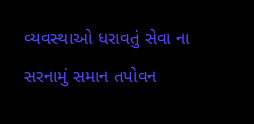વ્યવસ્થાઓ ધરાવતું સેવા ના સરનામું સમાન તપોવન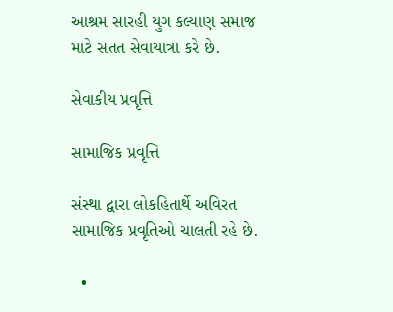આશ્રમ સારહી યુગ કલ્યાણ સમાજ માટે સતત સેવાયાત્રા કરે છે.

સેવાકીય પ્રવૃત્તિ

સામાજિક પ્રવૃત્તિ

સંસ્થા દ્વારા લોકહિતાર્થે અવિરત સામાજિક પ્રવૃતિઓ ચાલતી રહે છે.

  •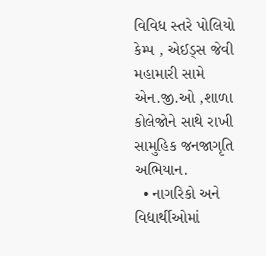વિવિધ સ્તરે પોલિયો કેમ્પ , એઈડ્સ જેવી મહામારી સામે એન.જી.ઓ ,શાળા કોલેજોને સાથે રાખી સામુહિક જનજાગૃતિ અભિયાન.
  • નાગરિકો અને વિદ્યાર્થીઓમાં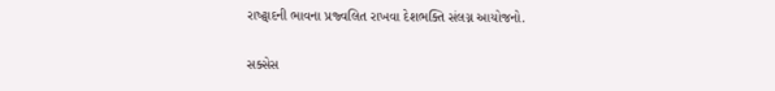રાષ્ટ્વાદની ભાવના પ્રજ્વલિત રાખવા દેશભક્તિ સંલગ્ન આયોજનો.

સક્સેસ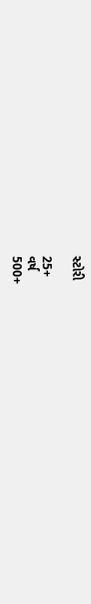સ્ટોરી

25+
વર્ષ
500+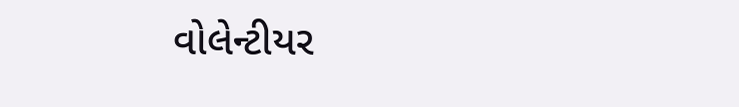વોલેન્ટીયર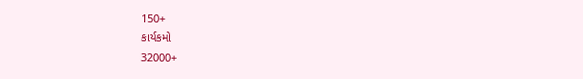150+
કાર્યકમો
32000+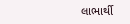લાભાર્થી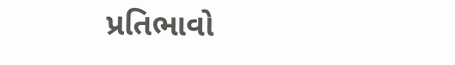પ્રતિભાવો